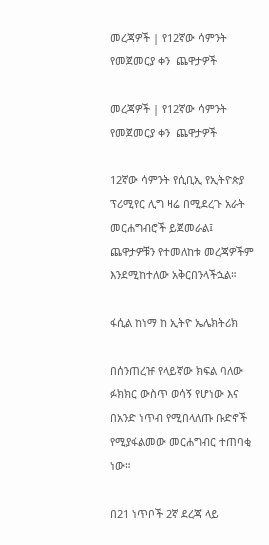መረጃዎች | የ12ኛው ሳምንት የመጀመርያ ቀን  ጨዋታዎች

መረጃዎች | የ12ኛው ሳምንት የመጀመርያ ቀን  ጨዋታዎች

12ኛው ሳምንት የሲቢኢ የኢትዮጵያ ፕሪሚየር ሊግ ዛሬ በሚደረጉ አራት መርሐግብሮች ይጀመራል፤ ጨዋታዎቹን የተመለከቱ መረጃዎችም እንደሚከተለው አቅርበንላችኋል።

ፋሲል ከነማ ከ ኢትዮ ኤሌክትሪክ

በሰንጠረዡ የላይኛው ክፍል ባለው ፉክክር ውስጥ ወሳኝ የሆነው እና በአንድ ነጥብ የሚበላለጡ ቡድኖች የሚያፋልመው መርሐግብር ተጠባቂ ነው።

በ21 ነጥቦች 2ኛ ደረጃ ላይ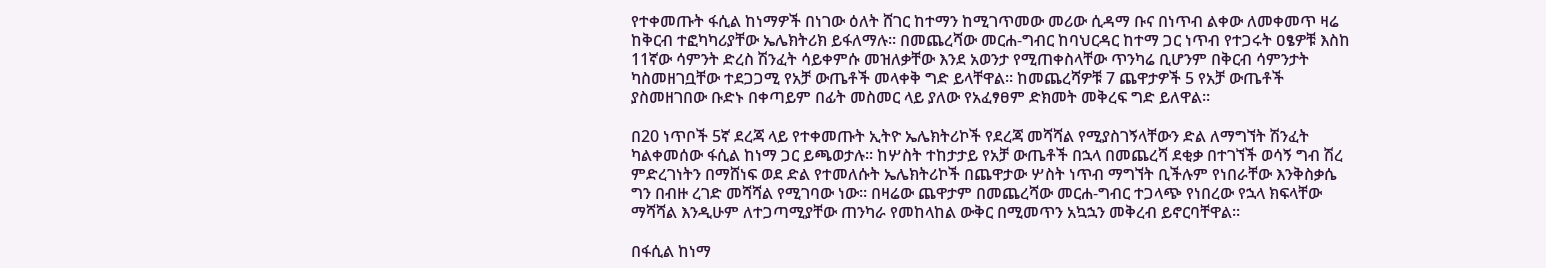የተቀመጡት ፋሲል ከነማዎች በነገው ዕለት ሸገር ከተማን ከሚገጥመው መሪው ሲዳማ ቡና በነጥብ ልቀው ለመቀመጥ ዛሬ ከቅርብ ተፎካካሪያቸው ኤሌክትሪክ ይፋለማሉ። በመጨረሻው መርሐ-ግብር ከባህርዳር ከተማ ጋር ነጥብ የተጋሩት ዐፄዎቹ እስከ 11ኛው ሳምንት ድረስ ሽንፈት ሳይቀምሱ መዝለቃቸው እንደ አወንታ የሚጠቀስላቸው ጥንካሬ ቢሆንም በቅርብ ሳምንታት ካስመዘገቧቸው ተደጋጋሚ የአቻ ውጤቶች መላቀቅ ግድ ይላቸዋል። ከመጨረሻዎቹ 7 ጨዋታዎች 5 የአቻ ውጤቶች ያስመዘገበው ቡድኑ በቀጣይም በፊት መስመር ላይ ያለው የአፈፃፀም ድክመት መቅረፍ ግድ ይለዋል።

በ20 ነጥቦች 5ኛ ደረጃ ላይ የተቀመጡት ኢትዮ ኤሌክትሪኮች የደረጃ መሻሻል የሚያስገኝላቸውን ድል ለማግኘት ሽንፈት ካልቀመሰው ፋሲል ከነማ ጋር ይጫወታሉ። ከሦስት ተከታታይ የአቻ ውጤቶች በኋላ በመጨረሻ ደቂቃ በተገኘች ወሳኝ ግብ ሽረ ምድረገነትን በማሸነፍ ወደ ድል የተመለሱት ኤሌክትሪኮች በጨዋታው ሦስት ነጥብ ማግኘት ቢችሉም የነበራቸው እንቅስቃሴ ግን በብዙ ረገድ መሻሻል የሚገባው ነው። በዛሬው ጨዋታም በመጨረሻው መርሐ-ግብር ተጋላጭ የነበረው የኋላ ክፍላቸው ማሻሻል እንዲሁም ለተጋጣሚያቸው ጠንካራ የመከላከል ውቅር በሚመጥን አኳኋን መቅረብ ይኖርባቸዋል።

በፋሲል ከነማ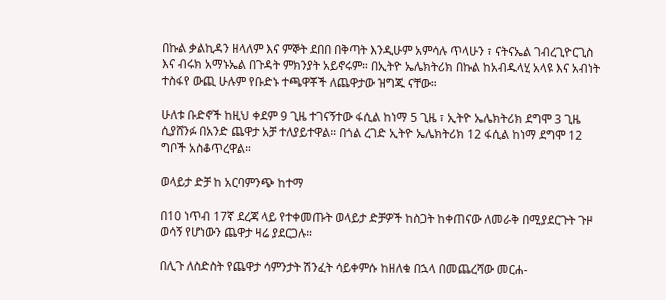በኩል ቃልኪዳን ዘላለም እና ምኞት ደበበ በቅጣት እንዲሁም አምሳሉ ጥላሁን ፣ ናትናኤል ገብረጊዮርጊስ እና ብሩክ አማኑኤል በጉዳት ምክንያት አይኖሩም። በኢትዮ ኤሌክትሪክ በኩል ከአብዱላሂ አላዩ እና አብነት ተስፋየ ውጪ ሁሉም የቡድኑ ተጫዋቾች ለጨዋታው ዝግጁ ናቸው።

ሁለቱ ቡድኖች ከዚህ ቀደም 9 ጊዜ ተገናኝተው ፋሲል ከነማ 5 ጊዜ ፣ ኢትዮ ኤሌክትሪክ ደግሞ 3 ጊዜ ሲያሸንፉ በአንድ ጨዋታ አቻ ተለያይተዋል። በጎል ረገድ ኢትዮ ኤሌክትሪክ 12 ፋሲል ከነማ ደግሞ 12 ግቦች አስቆጥረዋል።

ወላይታ ድቻ ከ አርባምንጭ ከተማ

በ10 ነጥብ 17ኛ ደረጃ ላይ የተቀመጡት ወላይታ ድቻዎች ከስጋት ከቀጠናው ለመራቅ በሚያደርጉት ጉዞ ወሳኝ የሆነውን ጨዋታ ዛሬ ያደርጋሉ።

በሊጉ ለስድስት የጨዋታ ሳምንታት ሽንፈት ሳይቀምሱ ከዘለቁ በኋላ በመጨረሻው መርሐ-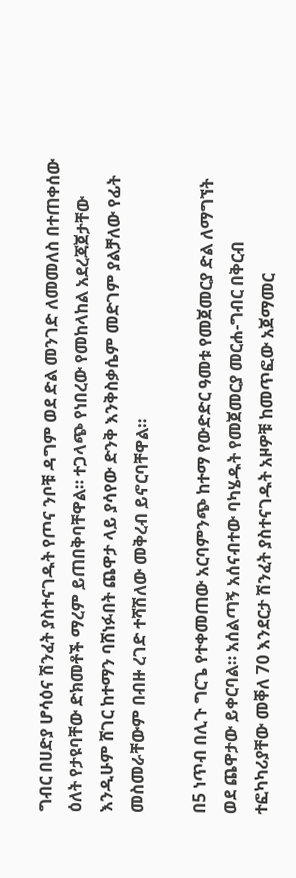ግብር በሀድያ ሆሳዕና ሽንፈት ያስተናገዱት የጦና ንቦቹ ዳግም ወደ ድል መንገድ ለመመለስ በተጠቀሰው ዕለት የታዩባቸው ድክመቶች ማረም ይጠበቅባቸዋል። ተጋላጭ የነበረው የመከላከል አደረጃጀታቸው እንዲሁም ሸገር ከተማን ባሸነፉበት ጨዋታ ላይ ያሳየው ድንቅ እንቅስቃሴም መድገም ያልቻለው የፊት መስመራቸውም በብዙ ረገድ ተሻሽለው መቅረብ ይኖርባቸዋል።

በ5 ነጥብ በሊጉ ግርጌ የተቀመጠው አርባምንጭ ከተማ የውድድር ዓመቱ የመጀመርያ ድል ለማግኘት ወደ ጨዋታው ይቀርባል። አሰልጣኝ አሰናብተው ባካሄዱት የመጀመርያ መርሐ-ግብር በቅርብ ተፎካካሪያቸው መቐለ 70 እንደርታ ሽንፈት ያስተናገዱት አዞዎቹ ከመጥፎው አጀማመር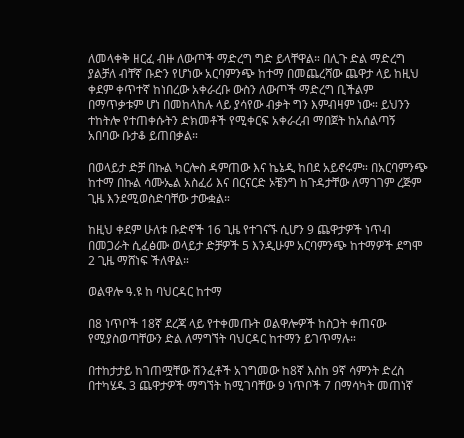ለመላቀቅ ዘርፈ ብዙ ለውጦች ማድረግ ግድ ይላቸዋል። በሊጉ ድል ማድረግ ያልቻለ ብቸኛ ቡድን የሆነው አርባምንጭ ከተማ በመጨረሻው ጨዋታ ላይ ከዚህ ቀደም ቀጥተኛ ከነበረው አቀራረቡ ውስን ለውጦች ማድረግ ቢችልም በማጥቃቱም ሆነ በመከላከሉ ላይ ያሳየው ብቃት ግን እምብዛም ነው። ይህንን ተከትሎ የተጠቀሱትን ድክመቶች የሚቀርፍ አቀራረብ ማበጀት ከአሰልጣኝ አበባው ቡታቆ ይጠበቃል።

በወላይታ ድቻ በኩል ካርሎስ ዳምጠው እና ኬኔዲ ከበደ አይኖሩም። በአርባምንጭ ከተማ በኩል ሳሙኤል አስፈሪ እና በርናርድ ኦቼንግ ከጉዳታቸው ለማገገም ረጅም ጊዜ እንደሚወስድባቸው ታውቋል።

ከዚህ ቀደም ሁለቱ ቡድኖች 16 ጊዜ የተገናኙ ሲሆን 9 ጨዋታዎች ነጥብ በመጋራት ሲፈፅሙ ወላይታ ድቻዎች 5 እንዲሁም አርባምንጭ ከተማዎች ደግሞ 2 ጊዜ ማሸነፍ ችለዋል።

ወልዋሎ ዓ.ዩ ከ ባህርዳር ከተማ

በ8 ነጥቦች 18ኛ ደረጃ ላይ የተቀመጡት ወልዋሎዎች ከስጋት ቀጠናው የሚያስወጣቸውን ድል ለማግኘት ባህርዳር ከተማን ይገጥማሉ።

በተከታታይ ከገጠሟቸው ሽንፈቶች አገግመው ከ8ኛ እስከ 9ኛ ሳምንት ድረስ በተካሄዱ 3 ጨዋታዎች ማግኘት ከሚገባቸው 9 ነጥቦች 7 በማሳካት መጠነኛ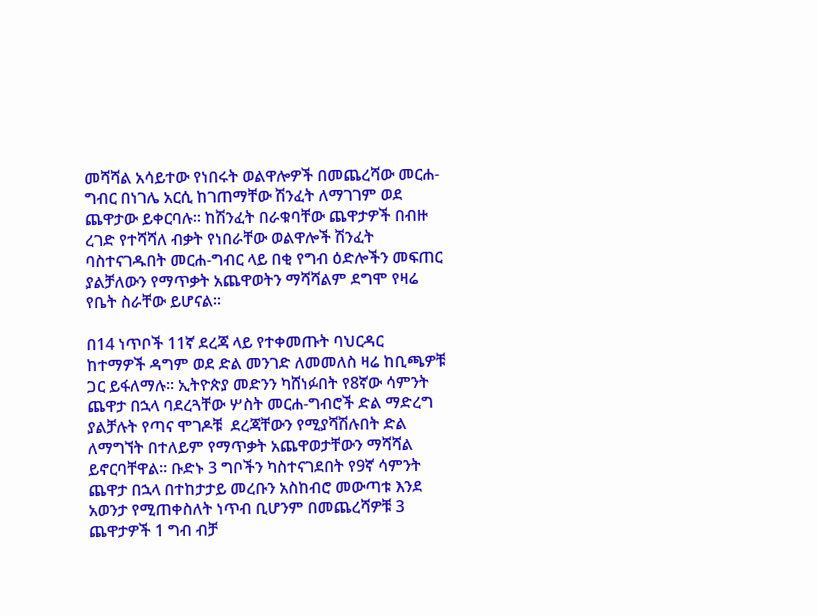መሻሻል አሳይተው የነበሩት ወልዋሎዎች በመጨረሻው መርሐ-ግብር በነገሌ አርሲ ከገጠማቸው ሽንፈት ለማገገም ወደ ጨዋታው ይቀርባሉ። ከሽንፈት በራቁባቸው ጨዋታዎች በብዙ ረገድ የተሻሻለ ብቃት የነበራቸው ወልዋሎች ሽንፈት ባስተናገዱበት መርሐ-ግብር ላይ በቂ የግብ ዕድሎችን መፍጠር ያልቻለውን የማጥቃት አጨዋወትን ማሻሻልም ደግሞ የዛሬ የቤት ስራቸው ይሆናል።

በ14 ነጥቦች 11ኛ ደረጃ ላይ የተቀመጡት ባህርዳር ከተማዎች ዳግም ወደ ድል መንገድ ለመመለስ ዛሬ ከቢጫዎቹ ጋር ይፋለማሉ። ኢትዮጵያ መድንን ካሸነፉበት የ8ኛው ሳምንት ጨዋታ በኋላ ባደረጓቸው ሦስት መርሐ-ግብሮች ድል ማድረግ ያልቻሉት የጣና ሞገዶቹ  ደረጃቸውን የሚያሻሽሉበት ድል ለማግኘት በተለይም የማጥቃት አጨዋወታቸውን ማሻሻል ይኖርባቸዋል። ቡድኑ 3 ግቦችን ካስተናገደበት የ9ኛ ሳምንት ጨዋታ በኋላ በተከታታይ መረቡን አስከብሮ መውጣቱ እንደ አወንታ የሚጠቀስለት ነጥብ ቢሆንም በመጨረሻዎቹ 3 ጨዋታዎች 1 ግብ ብቻ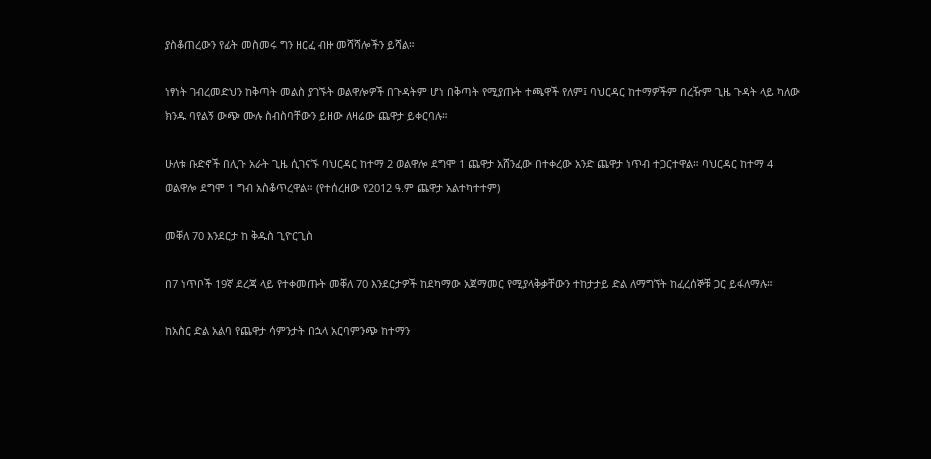ያስቆጠረውን የፊት መስመሩ ግን ዘርፈ ብዙ መሻሻሎችን ይሻል።

ነፃነት ገብረመድህን ከቅጣት መልስ ያገኙት ወልዋሎዎች በጉዳትም ሆነ በቅጣት የሚያጡት ተጫዋች የለም፤ ባህርዳር ከተማዎችም በረዥም ጊዜ ጉዳት ላይ ካለው ክንዱ ባየልኝ ውጭ ሙሉ ስብስባቸውን ይዘው ለዛሬው ጨዋታ ይቀርባሉ።

ሁለቱ ቡድኖች በሊጉ አራት ጊዜ ሲገናኙ ባህርዳር ከተማ 2 ወልዋሎ ደግሞ 1 ጨዋታ አሸንፈው በተቀረው አንድ ጨዋታ ነጥብ ተጋርተዋል። ባህርዳር ከተማ 4 ወልዋሎ ደግሞ 1 ግብ አስቆጥረዋል። (የተሰረዘው የ2012 ዓ.ም ጨዋታ አልተካተተም)

መቐለ 70 እንደርታ ከ ቅዱስ ጊዮርጊስ

በ7 ነጥቦች 19ኛ ደረጃ ላይ የተቀመጡት መቐለ 70 እንደርታዎች ከደካማው አጀማመር የሚያላቅቃቸውን ተከታታይ ድል ለማግኘት ከፈረሰኞቹ ጋር ይፋለማሉ።

ከአስር ድል አልባ የጨዋታ ሳምንታት በኋላ አርባምንጭ ከተማን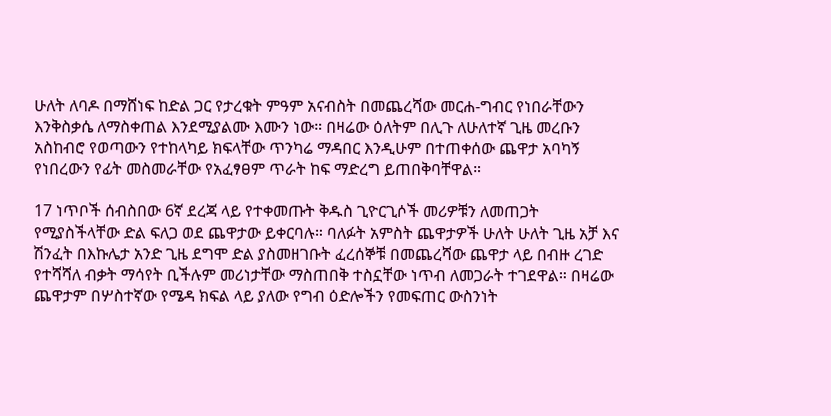ሁለት ለባዶ በማሸነፍ ከድል ጋር የታረቁት ምዓም አናብስት በመጨረሻው መርሐ-ግብር የነበራቸውን እንቅስቃሴ ለማስቀጠል እንደሚያልሙ እሙን ነው። በዛሬው ዕለትም በሊጉ ለሁለተኛ ጊዜ መረቡን አስከብሮ የወጣውን የተከላካይ ክፍላቸው ጥንካሬ ማዳበር እንዲሁም በተጠቀሰው ጨዋታ አባካኝ የነበረውን የፊት መስመራቸው የአፈፃፀም ጥራት ከፍ ማድረግ ይጠበቅባቸዋል።

17 ነጥቦች ሰብስበው 6ኛ ደረጃ ላይ የተቀመጡት ቅዱስ ጊዮርጊሶች መሪዎቹን ለመጠጋት የሚያስችላቸው ድል ፍለጋ ወደ ጨዋታው ይቀርባሉ። ባለፉት አምስት ጨዋታዎች ሁለት ሁለት ጊዜ አቻ እና ሽንፈት በእኩሌታ አንድ ጊዜ ደግሞ ድል ያስመዘገቡት ፈረሰኞቹ በመጨረሻው ጨዋታ ላይ በብዙ ረገድ የተሻሻለ ብቃት ማሳየት ቢችሉም መሪነታቸው ማስጠበቅ ተስኗቸው ነጥብ ለመጋራት ተገደዋል። በዛሬው ጨዋታም በሦስተኛው የሜዳ ክፍል ላይ ያለው የግብ ዕድሎችን የመፍጠር ውስንነት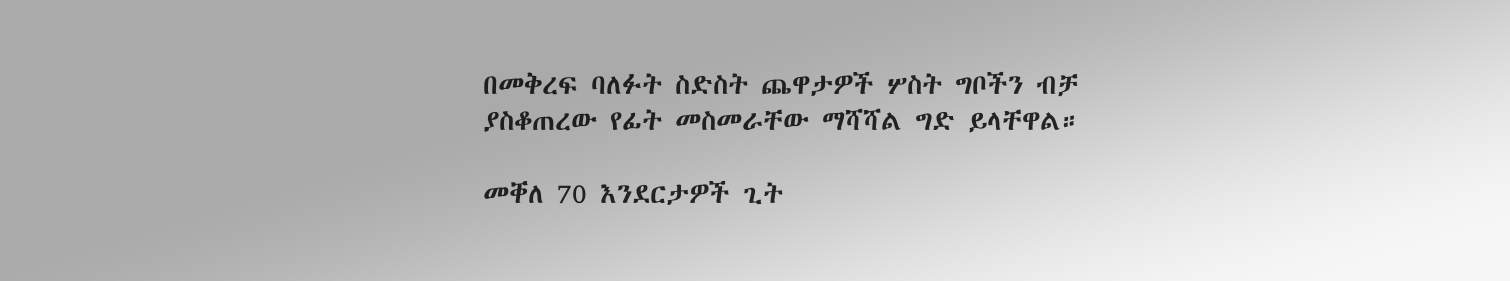በመቅረፍ ባለፉት ስድስት ጨዋታዎች ሦስት ግቦችን ብቻ ያስቆጠረው የፊት መስመራቸው ማሻሻል ግድ ይላቸዋል።

መቐለ 70 እንደርታዎች ጊት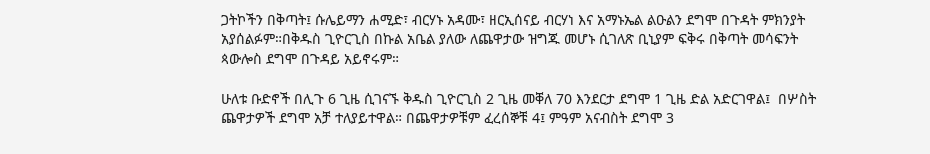ጋትኮችን በቅጣት፤ ሱሌይማን ሐሚድ፣ ብርሃኑ አዳሙ፣ ዘርኢሰናይ ብርሃነ እና አማኑኤል ልዑልን ደግሞ በጉዳት ምክንያት አያሰልፉም።በቅዱስ ጊዮርጊስ በኩል አቤል ያለው ለጨዋታው ዝግጁ መሆኑ ሲገለጽ ቢኒያም ፍቅሩ በቅጣት መሳፍንት ጳውሎስ ደግሞ በጉዳይ አይኖሩም።

ሁለቱ ቡድኖች በሊጉ 6 ጊዜ ሲገናኙ ቅዱስ ጊዮርጊስ 2 ጊዜ መቐለ 70 እንደርታ ደግሞ 1 ጊዜ ድል አድርገዋል፤  በሦስት ጨዋታዎች ደግሞ አቻ ተለያይተዋል። በጨዋታዎቹም ፈረሰኞቹ 4፤ ምዓም አናብስት ደግሞ 3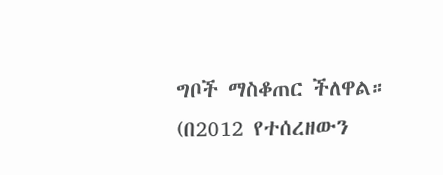ግቦች ማስቆጠር ችለዋል። (በ2012 የተሰረዘውን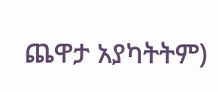ጨዋታ አያካትትም)